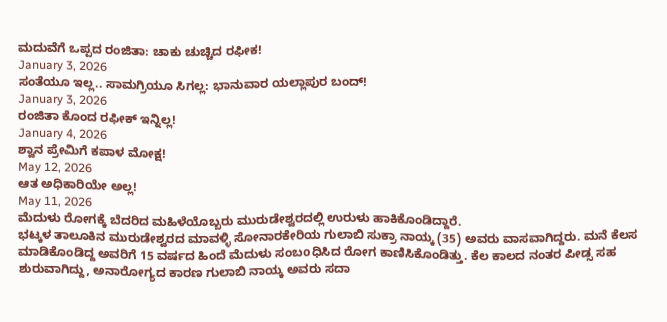ಮದುವೆಗೆ ಒಪ್ಪದ ರಂಜಿತಾ: ಚಾಕು ಚುಚ್ಚಿದ ರಫೀಕ!
January 3, 2026
ಸಂತೆಯೂ ಇಲ್ಲ.. ಸಾಮಗ್ರಿಯೂ ಸಿಗಲ್ಲ: ಭಾನುವಾರ ಯಲ್ಲಾಪುರ ಬಂದ್!
January 3, 2026
ರಂಜಿತಾ ಕೊಂದ ರಫೀಕ್ ಇನ್ನಿಲ್ಲ!
January 4, 2026
ಶ್ವಾನ ಪ್ರೇಮಿಗೆ ಕಪಾಳ ಮೋಕ್ಷ!
May 12, 2026
ಆತ ಅಧಿಕಾರಿಯೇ ಅಲ್ಲ!
May 11, 2026
ಮೆದುಳು ರೋಗಕ್ಕೆ ಬೆದರಿದ ಮಹಿಳೆಯೊಬ್ಬರು ಮುರುಡೇಶ್ವರದಲ್ಲಿ ಉರುಳು ಹಾಕಿಕೊಂಡಿದ್ದಾರೆ.
ಭಟ್ಕಳ ತಾಲೂಕಿನ ಮುರುಡೇಶ್ವರದ ಮಾವಳ್ಳಿ ಸೋನಾರಕೇರಿಯ ಗುಲಾಬಿ ಸುಕ್ರಾ ನಾಯ್ಕ (35) ಅವರು ವಾಸವಾಗಿದ್ದರು. ಮನೆ ಕೆಲಸ ಮಾಡಿಕೊಂಡಿದ್ದ ಅವರಿಗೆ 15 ವರ್ಷದ ಹಿಂದೆ ಮೆದುಳು ಸಂಬoಧಿಸಿದ ರೋಗ ಕಾಣಿಸಿಕೊಂಡಿತ್ತು. ಕೆಲ ಕಾಲದ ನಂತರ ಪೀಡ್ಸ ಸಹ ಶುರುವಾಗಿದ್ದು, ಅನಾರೋಗ್ಯದ ಕಾರಣ ಗುಲಾಬಿ ನಾಯ್ಕ ಅವರು ಸದಾ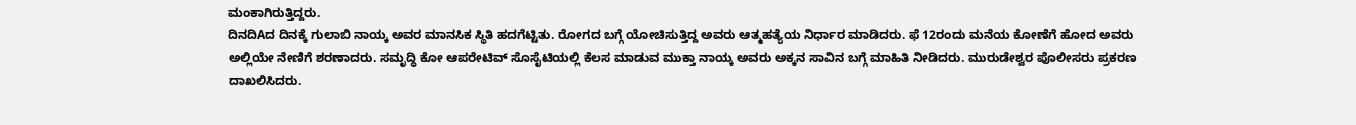ಮಂಕಾಗಿರುತ್ತಿದ್ದರು.
ದಿನದಿAದ ದಿನಕ್ಕೆ ಗುಲಾಬಿ ನಾಯ್ಕ ಅವರ ಮಾನಸಿಕ ಸ್ಥಿತಿ ಹದಗೆಟ್ಟಿತು. ರೋಗದ ಬಗ್ಗೆ ಯೋಚಿಸುತ್ತಿದ್ದ ಅವರು ಆತ್ಮಹತ್ಯೆಯ ನಿರ್ಧಾರ ಮಾಡಿದರು. ಫೆ 12ರಂದು ಮನೆಯ ಕೋಣೆಗೆ ಹೋದ ಅವರು ಅಲ್ಲಿಯೇ ನೇಣಿಗೆ ಶರಣಾದರು. ಸಮೃದ್ಧಿ ಕೋ ಆಪರೇಟಿವ್ ಸೊಸೈಟಿಯಲ್ಲಿ ಕೆಲಸ ಮಾಡುವ ಮುಕ್ತಾ ನಾಯ್ಕ ಅವರು ಅಕ್ಕನ ಸಾವಿನ ಬಗ್ಗೆ ಮಾಹಿತಿ ನೀಡಿದರು. ಮುರುಡೇಶ್ವರ ಪೊಲೀಸರು ಪ್ರಕರಣ ದಾಖಲಿಸಿದರು.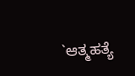`ಆತ್ಮಹತ್ಯೆ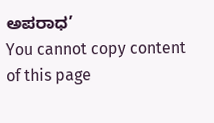ಅಪರಾಧ’
You cannot copy content of this page